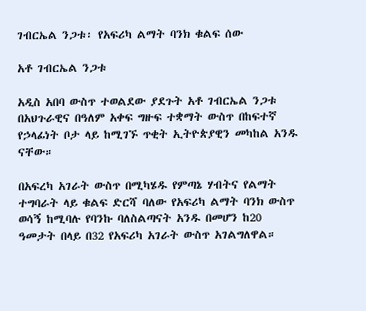ገብርኤል ንጋቱ፡ የአፍሪካ ልማት ባንክ ቁልፍ ሰው

አቶ ገብርኤል ንጋቱ

አዲስ አበባ ውስጥ ተወልደው ያደጉት አቶ ገብርኤል ንጋቱ በአህጉራዊና በዓለም አቀፍ ግዙፍ ተቋማት ውስጥ በከፍተኛ የኃላፊነት ቦታ ላይ ከሚገኙ ጥቂት ኢትዮጵያዊን መካከል አንዱ ናቸው።

በአፍረካ አገራት ውስጥ በሚካሄዱ የምጣኔ ሃብትና የልማት ተግባራት ላይ ቁልፍ ድርሻ ባለው የአፍሪካ ልማት ባንክ ውስጥ ወሳኝ ከሚባሉ የባንኩ ባለስልጣናት አንዱ በመሆን ከ20 ዓመታት በላይ በ32 የአፍሪካ አገራት ውስጥ አገልግለዋል።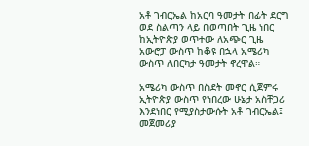አቶ ገብርኤል ከአርባ ዓመታት በፊት ደርግ ወደ ስልጣን ላይ በወጣበት ጊዜ ነበር ከኢትዮጵያ ወጥተው ለአጭር ጊዜ አውሮፓ ውስጥ ከቆዩ በኋላ አሜሪካ ውስጥ ለበርካታ ዓመታት ኖረዋል።

አሜሪካ ውስጥ በስደት መኖር ሲጀምሩ ኢትዮጵያ ውስጥ የነበረው ሁኔታ አስቸጋሪ እንደነበር የሚያስታውሱት አቶ ገብርኤል፤ መጀመሪያ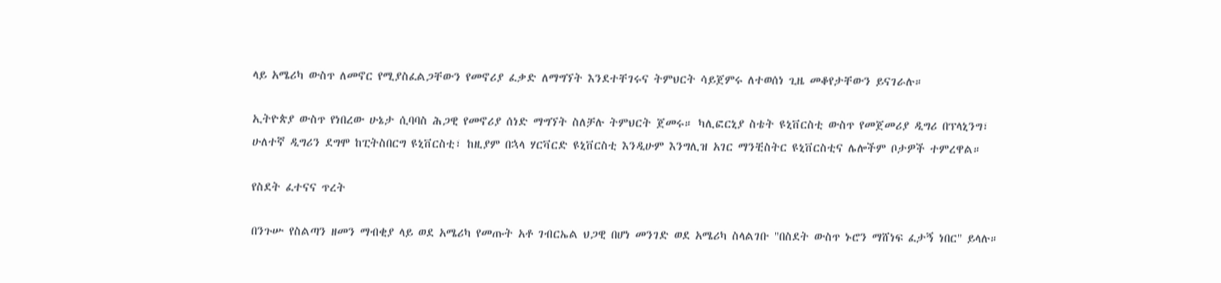ላይ አሜሪካ ውስጥ ለመኖር የሚያስፈልጋቸውን የመኖሪያ ፈቃድ ለማግኘት እንደተቸገሩና ትምህርት ሳይጀምሩ ለተወሰነ ጊዜ መቆየታቸውን ይናገራሉ።

ኢትዮጵያ ውስጥ የነበረው ሁኔታ ሲባባስ ሕጋዊ የመኖሪያ ሰነድ ማግኘት ስለቻሉ ትምህርት ጀመሩ። ካሊፎርኒያ ስቴት ዩኒቨርስቲ ውስጥ የመጀመሪያ ዲግሪ በፕላኒንግ፣ ሁለተኛ ዲግሪን ደግሞ ከፒትስበርግ ዩኒቨርስቲ፣ ከዚያም በኋላ ሃርቫርድ ዩኒቨርስቲ እንዲሁም እንግሊዝ አገር ማንቺስትር ዩኒቨርስቲና ሌሎችም ቦታዎች ተምረዋል።

የስደት ፈተናና ጥረት

በንጉሡ የስልጣን ዘመን ማብቂያ ላይ ወደ አሜሪካ የመጡት አቶ ገብርኤል ህጋዊ በሆነ መንገድ ወደ አሜሪካ ስላልገቡ "በስደት ውስጥ ኑሮን ማሸነፍ ፈታኝ ነበር" ይላሉ።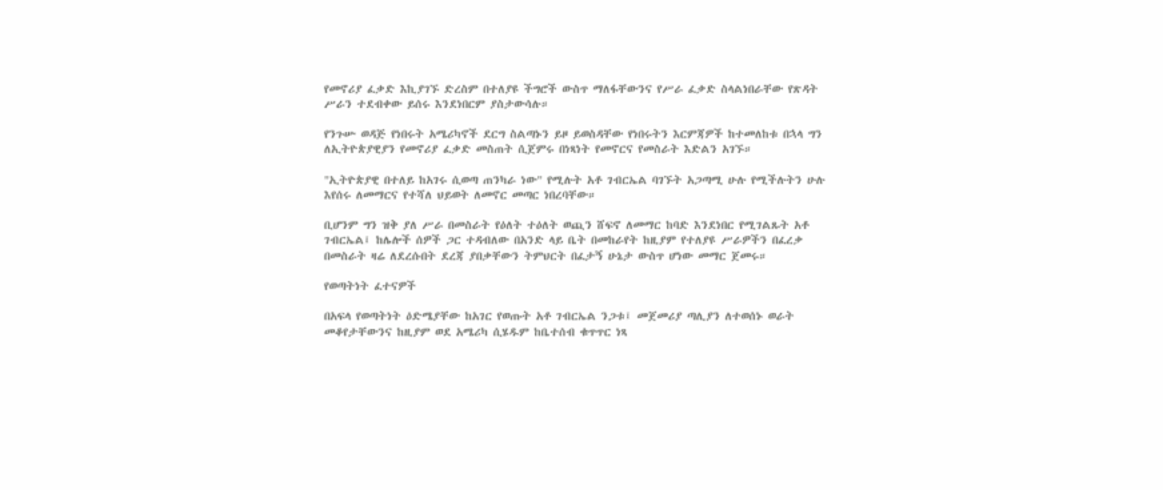የመኖሪያ ፈቃድ እኪያገኙ ድረስም በተለያዩ ችግሮች ውስጥ ማለፋቸውንና የሥራ ፈቃድ ስላልነበራቸው የጽዳት ሥራን ተደብቀው ይሰሩ እንደነበርም ያስታውሳሉ።

የንጉሡ ወዳጅ የነበሩት አሜሪካኖች ደርግ ስልጣኑን ይዞ ይወስዳቸው የነበሩትን እርምጃዎች ከተመለከቱ በኋላ ግን ለኢትዮጵያዊያን የመኖሪያ ፈቃድ መስጠት ሲጀምሩ በነጻነት የመኖርና የመስራት እድልን አገኙ።

"ኢትዮጵያዊ በተለይ ከአገሩ ሲወጣ ጠንካራ ነው" የሚሉት አቶ ገብርኤል ባገኙት አጋጣሚ ሁሉ የሚችሉትን ሁሉ እየሰሩ ለመማርና የተሻለ ህይወት ለመኖር መጣር ነበረባቸው።

ቢሆንም ግን ዝቅ ያለ ሥራ በመስራት የዕለት ተዕለት ወጪን ሸፍኖ ለመማር ከባድ እንደነበር የሚገልጹት አቶ ገብርኤል፤ ከሌሎች ሰዎች ጋር ተዳብለው በአንድ ላይ ቤት በመከራየት ከዚያም የተለያዩ ሥራዎችን በፈረቃ በመስራት ዛሬ ለደረሱበት ደረጃ ያበቃቸውን ትምህርት በፈታኝ ሁኔታ ውስጥ ሆነው መማር ጀመሩ።

የወጣትነት ፈተናዎች

በአፍላ የወጣትነት ዕድሜያቸው ከአገር የወጡት አቶ ገብርኤል ንጋቱ፤ መጀመሪያ ጣሊያን ለተወሰኑ ወራት መቆየታቸውንና ከዚያም ወደ አሜሪካ ሲሄዱም ከቤተሰብ ቁጥጥር ነጻ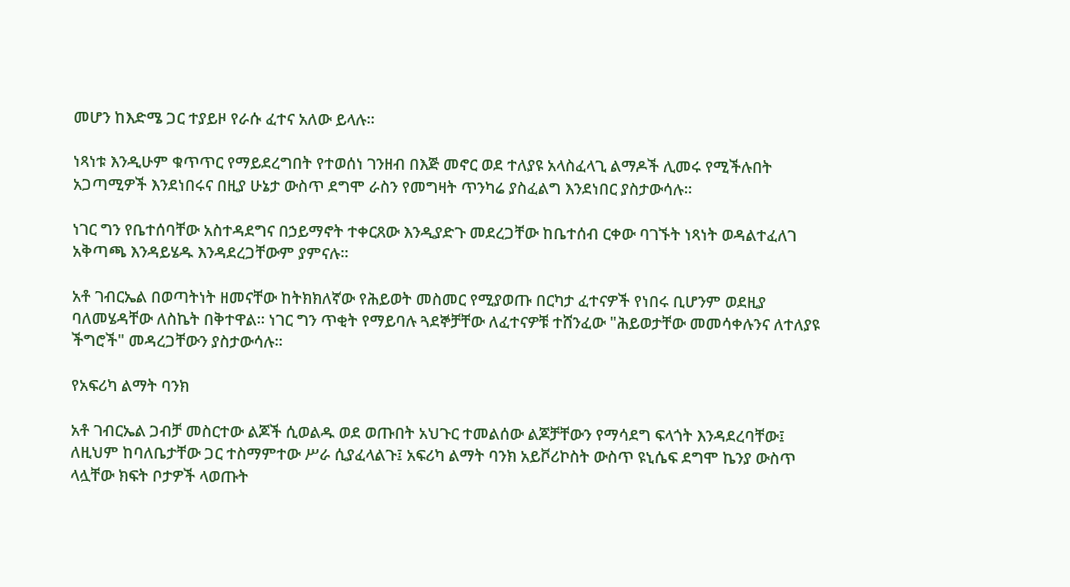መሆን ከእድሜ ጋር ተያይዞ የራሱ ፈተና አለው ይላሉ።

ነጻነቱ እንዲሁም ቁጥጥር የማይደረግበት የተወሰነ ገንዘብ በእጅ መኖር ወደ ተለያዩ አላስፈላጊ ልማዶች ሊመሩ የሚችሉበት አጋጣሚዎች እንደነበሩና በዚያ ሁኔታ ውስጥ ደግሞ ራስን የመግዛት ጥንካሬ ያስፈልግ እንደነበር ያስታውሳሉ።

ነገር ግን የቤተሰባቸው አስተዳደግና በኃይማኖት ተቀርጸው እንዲያድጉ መደረጋቸው ከቤተሰብ ርቀው ባገኙት ነጻነት ወዳልተፈለገ አቅጣጫ እንዳይሄዱ እንዳደረጋቸውም ያምናሉ።

አቶ ገብርኤል በወጣትነት ዘመናቸው ከትክክለኛው የሕይወት መስመር የሚያወጡ በርካታ ፈተናዎች የነበሩ ቢሆንም ወደዚያ ባለመሄዳቸው ለስኬት በቅተዋል። ነገር ግን ጥቂት የማይባሉ ጓደኞቻቸው ለፈተናዎቹ ተሸንፈው "ሕይወታቸው መመሳቀሉንና ለተለያዩ ችግሮች" መዳረጋቸውን ያስታውሳሉ።

የአፍሪካ ልማት ባንክ

አቶ ገብርኤል ጋብቻ መስርተው ልጆች ሲወልዱ ወደ ወጡበት አህጉር ተመልሰው ልጆቻቸውን የማሳደግ ፍላጎት እንዳደረባቸው፤ ለዚህም ከባለቤታቸው ጋር ተስማምተው ሥራ ሲያፈላልጉ፤ አፍሪካ ልማት ባንክ አይቮሪኮስት ውስጥ ዩኒሴፍ ደግሞ ኬንያ ውስጥ ላሏቸው ክፍት ቦታዎች ላወጡት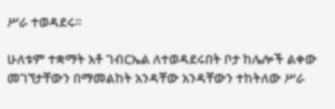ሥራ ተወዳደሩ።

ሁለቱም ተቋማት አቶ ገብርኤል ለተወዳደሩበት ቦታ ከሌሎች ልቀው መገኘታቸውን በማመልከት አንዳቸው አንዳቸውን ተከትለው ሥራ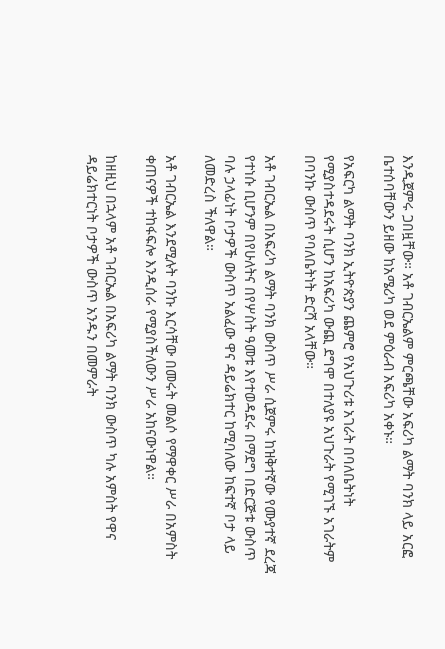እንዲጀምሩ ጋበዟቸው። አቶ ገብርኤልም ምርጫቸው አፍሪካ ልማት ባንክ ላይ አርፎ ቤተሰባቸውን ይዘው ከአሜሪካ ወደ ምዕራብ አፍሪካ አቀኑ።

የአፍርካ ልማት ባንክ ኢትዮጵያን ጨምሮ የአህጉሪቱ አገራት በባለቤትነት የሚያስተዳደሩት ሲሆን ከአፍሪካ ውጪ ደግሞ በተለያዩ አህጉራት የሚገኙ አገራትም በባንኩ ውስጥ የባለቤትነት ድርሻ አላቸው።

አቶ ገብርኤል በአፍሪካ ልማት ባንክ ውስጥ ሥራ ሲጀምሩ ከዝቅተኛው የሙያተኛ ደረጃ የተነሱ ቢሆንም በየሁለትና በየሦስት ዓመቱ እየተወዳደሩ በማደግ በድርጅቱ ውስጥ ባሉ ኃላፊነት ቦታዎች ውስጥ አልፈው ዋና ዳይሬክተር ከሚባለው ከፍተኛ ቦታ ላይ ለመድረስ ችለዋል።

አቶ ገብርኤል እንደሚሉት ባንኩ እርሳቸው በመሩት መልሶ የማዋቀር ሥራ በአምስት ቀጠናዎች ተከፋፍሎ እንዲሰራ የሚያስችለውን ሥራ አከናውነዋል።

ከዘዚህ በኋላም አቶ ገብርኤል በአፍሪካ ልማት ባንክ ውስጥ ካሉ አምስት የዋና ዳይሬክተርነት ቦታዎች ውስጥ አንዱን በመምራት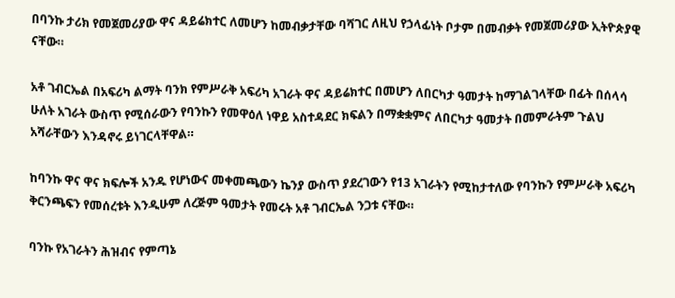በባንኩ ታሪክ የመጀመሪያው ዋና ዳይሬክተር ለመሆን ከመብቃታቸው ባሻገር ለዚህ የኃላፊነት ቦታም በመብቃት የመጀመሪያው ኢትዮጵያዊ ናቸው።

አቶ ገብርኤል በአፍሪካ ልማት ባንክ የምሥራቅ አፍሪካ አገራት ዋና ዳይሬክተር በመሆን ለበርካታ ዓመታት ከማገልገላቸው በፊት በሰላሳ ሁለት አገራት ውስጥ የሚሰራውን የባንኩን የመዋዕለ ነዋይ አስተዳደር ክፍልን በማቋቋምና ለበርካታ ዓመታት በመምራትም ጉልህ አሻራቸውን እንዳኖሩ ይነገርላቸዋል።

ከባንኩ ዋና ዋና ክፍሎች አንዱ የሆነውና መቀመጫውን ኬንያ ውስጥ ያደረገውን የ13 አገራትን የሚከታተለው የባንኩን የምሥራቅ አፍሪካ ቅርንጫፍን የመሰረቱት እንዲሁም ለረጅም ዓመታት የመሩት አቶ ገብርኤል ንጋቱ ናቸው።

ባንኩ የአገራትን ሕዝብና የምጣኔ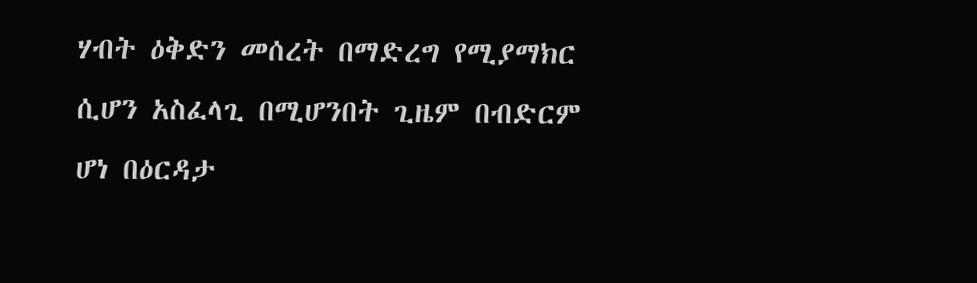ሃብት ዕቅድን መሰረት በማድረግ የሚያማክር ሲሆን አስፈላጊ በሚሆንበት ጊዜም በብድርም ሆነ በዕርዳታ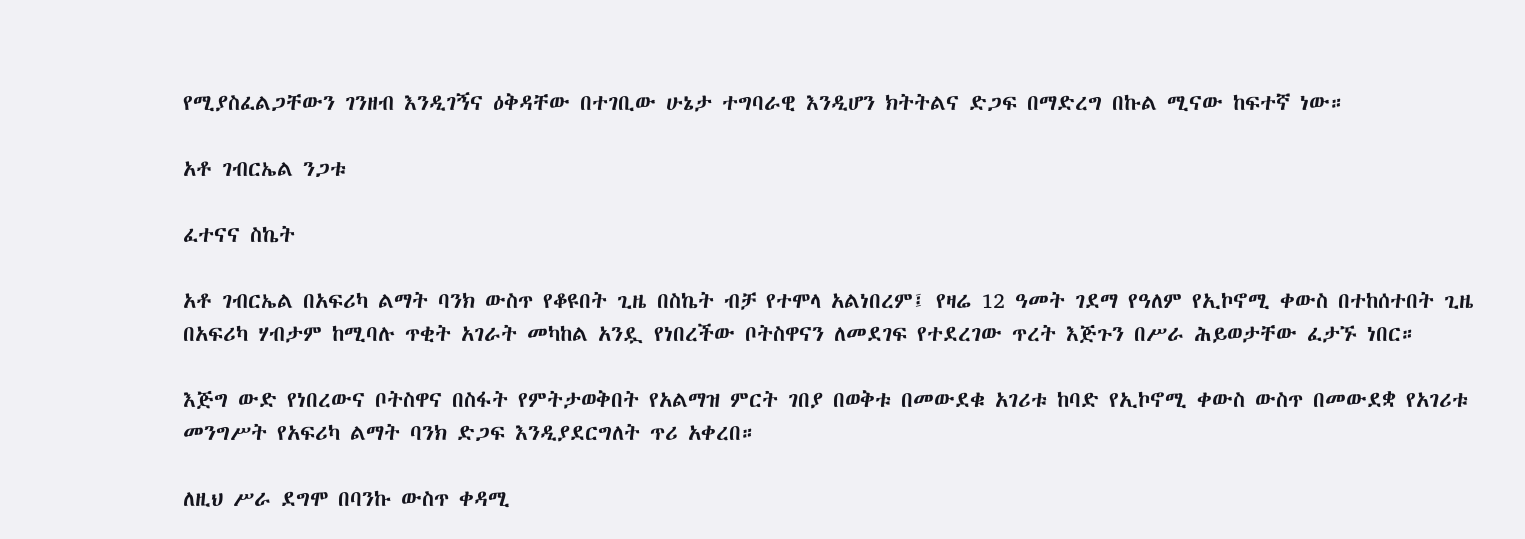የሚያስፈልጋቸውን ገንዘብ እንዲገኝና ዕቅዳቸው በተገቢው ሁኔታ ተግባራዊ እንዲሆን ክትትልና ድጋፍ በማድረግ በኩል ሚናው ከፍተኛ ነው።

አቶ ገብርኤል ንጋቱ

ፈተናና ስኬት

አቶ ገብርኤል በአፍሪካ ልማት ባንክ ውስጥ የቆዩበት ጊዜ በስኬት ብቻ የተሞላ አልነበረም፤ የዛሬ 12 ዓመት ገደማ የዓለም የኢኮኖሚ ቀውስ በተከሰተበት ጊዜ በአፍሪካ ሃብታም ከሚባሉ ጥቂት አገራት መካከል አንዷ የነበረችው ቦትስዋናን ለመደገፍ የተደረገው ጥረት እጅጉን በሥራ ሕይወታቸው ፈታኙ ነበር።

እጅግ ውድ የነበረውና ቦትስዋና በስፋት የምትታወቅበት የአልማዝ ምርት ገበያ በወቅቱ በመውደቁ አገሪቱ ከባድ የኢኮኖሚ ቀውስ ውስጥ በመውደቋ የአገሪቱ መንግሥት የአፍሪካ ልማት ባንክ ድጋፍ እንዲያደርግለት ጥሪ አቀረበ።

ለዚህ ሥራ ደግሞ በባንኩ ውስጥ ቀዳሚ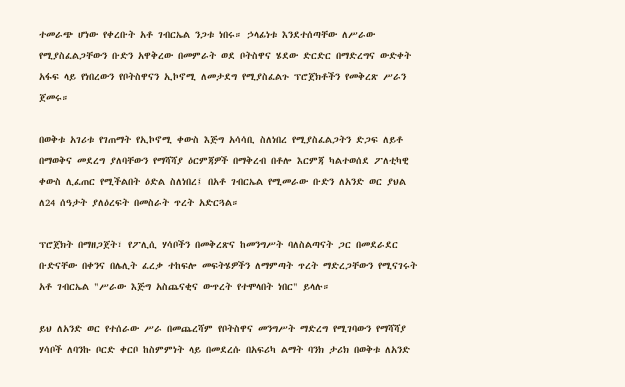ተመራጭ ሆነው የቀረቡት አቶ ገብርኤል ንጋቱ ነበሩ። ኃላፊነቱ እንደተሰጣቸው ለሥራው የሚያስፈልጋቸውን ቡድን አዋቅረው በመምራት ወደ ቦትስዋና ሄደው ድርድር በማድረግና ውድቀት አፋፍ ላይ የነበረውን የቦትስዋናን ኢኮኖሚ ለመታደግ የሚያስፈልጉ ፕሮጀክቶችን የመቅረጽ ሥራን ጀመሩ።

በወቅቱ አገሪቱ የገጠማት የኢኮኖሚ ቀውስ እጅግ አሳሳቢ ስለነበረ የሚያስፈልጋትን ድጋፍ ለይቶ በማወቅና መደረግ ያለባቸውን የማሻሻያ ዕርምጃዎች በማቅረብ በቶሎ እርምጃ ካልተወሰደ ፖለቲካዊ ቀውስ ሊፈጠር የሚችልበት ዕድል ስለነበረ፤ በአቶ ገብርኤል የሚመራው ቡድን ለአንድ ወር ያህል ለ24 ሰዓታት ያለዕረፍት በመስራት ጥረት አድርጓል።

ፕሮጀክት በማዘጋጀት፣ የፖሊሲ ሃሳቦችን በመቅረጽና ከመንግሥት ባለስልጣናት ጋር በመደራደር ቡድናቸው በቀንና በሌሊት ፈረቃ ተከፍሎ መፍትሄዎችን ለማምጣት ጥረት ማድረጋቸውን የሚናገሩት አቶ ገብርኤል "ሥራው እጅግ አስጨናቂና ውጥረት የተሞላበት ነበር" ይላሉ።

ይህ ለአንድ ወር የተሰራው ሥራ በመጨረሻም የቦትስዋና መንግሥት ማድረግ የሚገባውን የማሻሻያ ሃሳቦች ለባንኩ ቦርድ ቀርቦ ከስምምነት ላይ በመደረሱ በአፍሪካ ልማት ባንክ ታሪክ በወቅቱ ለአንድ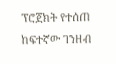ፕሮጀክት የተሰጠ ከፍተኛው ገንዘብ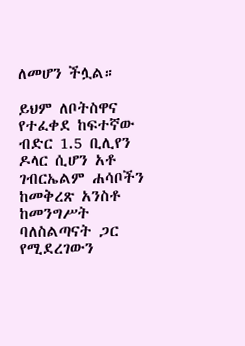ለመሆን ችሏል።

ይህም ለቦትስዋና የተፈቀደ ከፍተኛው ብድር 1.5 ቢሊየን ዶላር ሲሆን አቶ ገብርኤልም ሐሳቦችን ከመቅረጽ አንስቶ ከመንግሥት ባለስልጣናት ጋር የሚደረገውን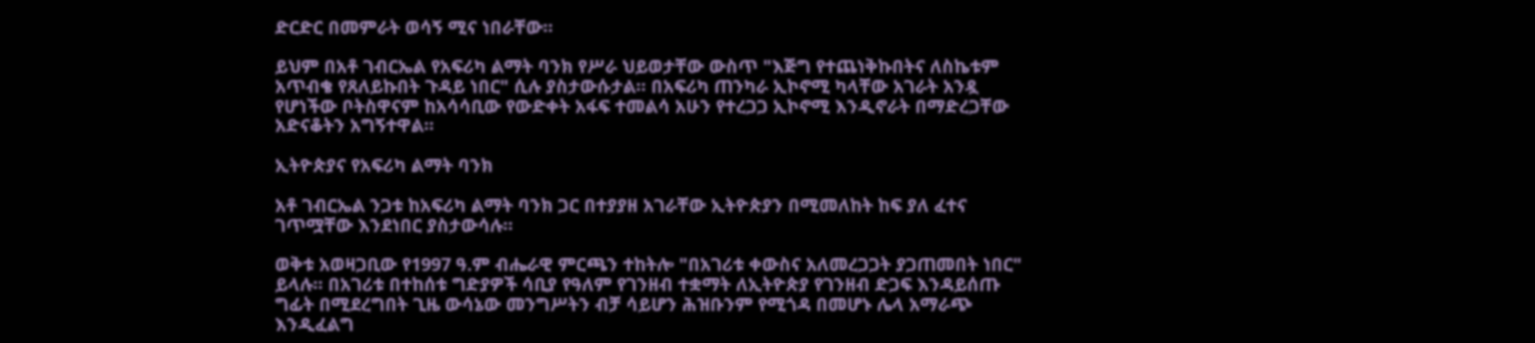ድርድር በመምራት ወሳኝ ሚና ነበራቸው።

ይህም በአቶ ገብርኤል የአፍሪካ ልማት ባንክ የሥራ ህይወታቸው ውስጥ "እጅግ የተጨነቅኩበትና ለስኬቱም አጥብቄ የጸለይኩበት ጉዳይ ነበር" ሲሉ ያስታውሱታል። በአፍሪካ ጠንካራ ኢኮኖሚ ካላቸው አገራት አንዷ የሆነችው ቦትስዋናም ከአሳሳቢው የውድቀት አፋፍ ተመልሳ አሁን የተረጋጋ ኢኮኖሚ እንዲኖራት በማድረጋቸው አድናቆትን አግኝተዋል።

ኢትዮጵያና የአፍሪካ ልማት ባንክ

አቶ ገብርኤል ንጋቱ ከአፍሪካ ልማት ባንክ ጋር በተያያዘ አገራቸው ኢትዮጵያን በሚመለከት ከፍ ያለ ፈተና ገጥሟቸው እንደነበር ያስታውሳሉ።

ወቅቱ አወዛጋቢው የ1997 ዓ.ም ብሔራዊ ምርጫን ተከትሎ "በአገሪቱ ቀውስና አለመረጋጋት ያጋጠመበት ነበር" ይላሉ። በአገሪቱ በተከሰቱ ግድያዎች ሳቢያ የዓለም የገንዘብ ተቋማት ለኢትዮጵያ የገንዘብ ድጋፍ እንዳይሰጡ ግፊት በሚደረግበት ጊዜ ውሳኔው መንግሥትን ብቻ ሳይሆን ሕዝቡንም የሚጎዳ በመሆኑ ሌላ አማራጭ እንዲፈልግ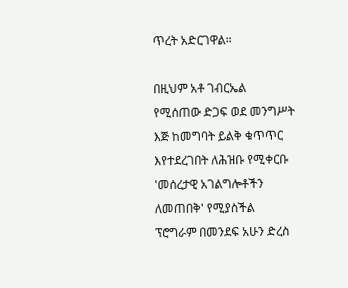ጥረት አድርገዋል።

በዚህም አቶ ገብርኤል የሚሰጠው ድጋፍ ወደ መንግሥት እጅ ከመግባት ይልቅ ቁጥጥር እየተደረገበት ለሕዝቡ የሚቀርቡ 'መሰረታዊ አገልግሎቶችን ለመጠበቅ' የሚያስችል ፕሮግራም በመንደፍ አሁን ድረስ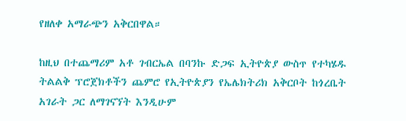የዘለቀ አማራጭን አቅርበዋል።

ከዚህ በተጨማሪም አቶ ገብርኤል በባንኩ ድጋፍ ኢትዮጵያ ውስጥ የተካሄዱ ትልልቅ ፕሮጀክቶችን ጨምሮ የኢትዮጵያን የኤሌክትሪክ አቅርቦት ከጎረቤት አገራት ጋር ለማገናኘት እንዲሁም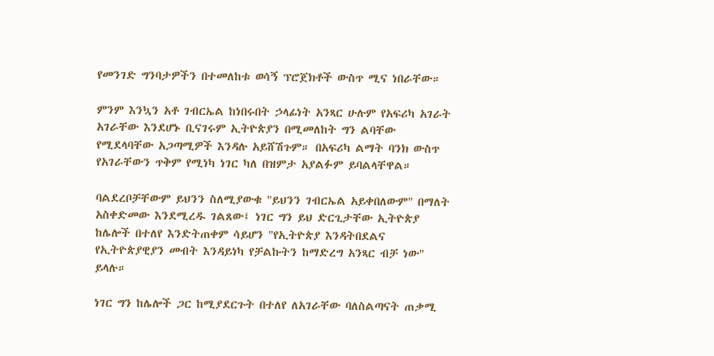የመንገድ ግንባታዎችን በተመለከቱ ወሳኝ ፕሮጀክቶች ውስጥ ሚና ነበራቸው።

ምንም እንኳን አቶ ገብርኤል ከነበሩበት ኃላፊነት አንጻር ሁሉም የአፍሪካ አገራት አገራቸው እንደሆኑ ቢናገሩም ኢትዮጵያን በሚመለከት ግን ልባቸው የሚደላባቸው አጋጣሚዎች እንዳሉ አይሸሽጉም። በአፍሪካ ልማት ባንክ ውስጥ የአገራቸውን ጥቅም የሚነካ ነገር ካለ በዝምታ አያልፉም ይባልላቸዋል።

ባልደረቦቻቸውም ይህንን ስለሚያውቁ "ይህንን ገብርኤል አይቀበለውም" በማለት አስቀድመው እንደሚረዱ ገልጸው፤ ነገር ግን ይህ ድርጊታቸው ኢትዮጵያ ከሌሎች በተለየ እንድትጠቀም ሳይሆን "የኢትዮጵያ እንዳትበደልና የኢትዮጵያዊያን መብት እንዳይነካ የቻልኩትን ከማድረግ አንጻር ብቻ ነው" ይላሉ።

ነገር ግን ከሌሎች ጋር ከሚያደርጉት በተለየ ለአገራቸው ባለስልጣናት ጠቃሚ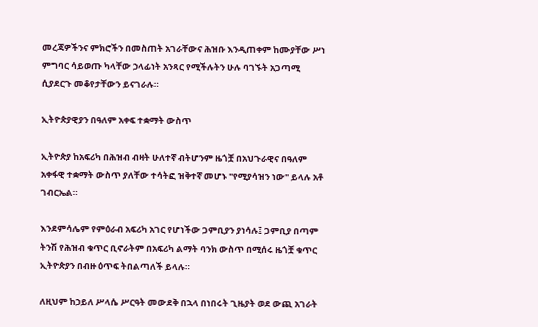መረጃዎችንና ምክሮችን በመስጠት አገራቸውና ሕዝቡ እንዲጠቀም ከሙያቸው ሥነ ምግባር ሳይወጡ ካላቸው ኃላፊነት አንጻር የሚችሉትን ሁሉ ባገኙት አጋጣሚ ሲያደርጉ መቆየታቸውን ይናገራሉ።

ኢትዮጵያዊያን በዓለም አቀፍ ተቋማት ውስጥ

ኢትዮጵያ ከአፍሪካ በሕዝብ ብዛት ሁለተኛ ብትሆንም ዜጎቿ በአህጉራዊና በዓለም አቀፋዊ ተቋማት ውስጥ ያለቸው ተሳትፎ ዝቅተኛ መሆኑ "የሚያሳዝን ነው" ይላሉ አቶ ገብርኤል።

እንደምሳሌም የምዕራብ አፍሪካ አገር የሆነችው ጋምቢያን ያነሳሉ፤ ጋምቢያ በጣም ትንሽ የሕዝብ ቁጥር ቢኖራትም በአፍሪካ ልማት ባንክ ውስጥ በሚሰሩ ዜጎቿ ቁጥር ኢትዮጵያን በብዙ ዕጥፍ ትበልጣለች ይላሉ።

ለዚህም ከኃይለ ሥላሴ ሥርዓት መውደቅ በኋላ በነበሩት ጊዜያት ወደ ውጪ አገራት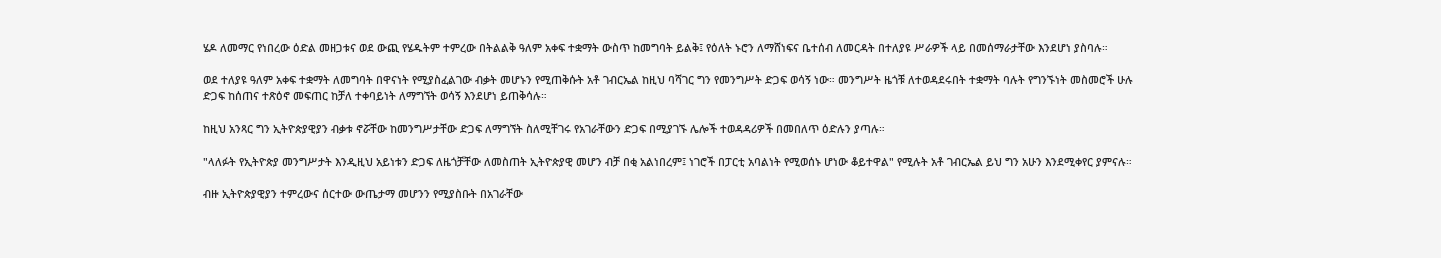ሄዶ ለመማር የነበረው ዕድል መዘጋቱና ወደ ውጪ የሄዱትም ተምረው በትልልቅ ዓለም አቀፍ ተቋማት ውስጥ ከመግባት ይልቅ፤ የዕለት ኑሮን ለማሸነፍና ቤተሰብ ለመርዳት በተለያዩ ሥራዎች ላይ በመሰማራታቸው እንደሆነ ያስባሉ።

ወደ ተለያዩ ዓለም አቀፍ ተቋማት ለመግባት በዋናነት የሚያስፈልገው ብቃት መሆኑን የሚጠቅሱት አቶ ገብርኤል ከዚህ ባሻገር ግን የመንግሥት ድጋፍ ወሳኝ ነው። መንግሥት ዜጎቹ ለተወዳደሩበት ተቋማት ባሉት የግንኙነት መስመሮች ሁሉ ድጋፍ ከሰጠና ተጽዕኖ መፍጠር ከቻለ ተቀባይነት ለማግኘት ወሳኝ እንደሆነ ይጠቅሳሉ።

ከዚህ አንጻር ግን ኢትዮጵያዊያን ብቃቱ ኖሯቸው ከመንግሥታቸው ድጋፍ ለማግኘት ስለሚቸገሩ የአገራቸውን ድጋፍ በሚያገኙ ሌሎች ተወዳዳሪዎች በመበለጥ ዕድሉን ያጣሉ።

"ላለፉት የኢትዮጵያ መንግሥታት እንዲዚህ አይነቱን ድጋፍ ለዜጎቻቸው ለመስጠት ኢትዮጵያዊ መሆን ብቻ በቂ አልነበረም፤ ነገሮች በፓርቲ አባልነት የሚወሰኑ ሆነው ቆይተዋል" የሚሉት አቶ ገብርኤል ይህ ግን አሁን እንደሚቀየር ያምናሉ።

ብዙ ኢትዮጵያዊያን ተምረውና ሰርተው ውጤታማ መሆንን የሚያስቡት በአገራቸው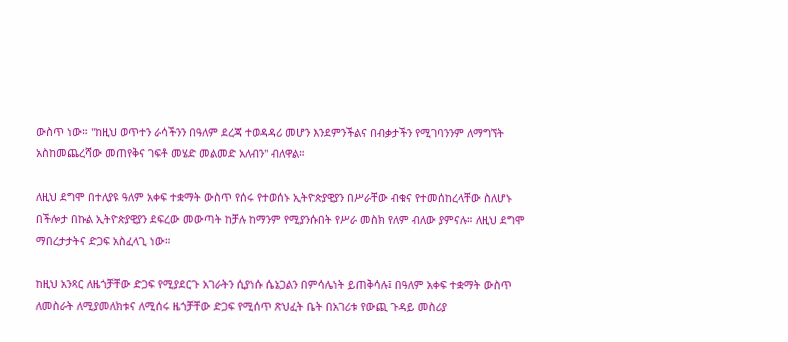ውስጥ ነው። "ከዚህ ወጥተን ራሳችንን በዓለም ደረጃ ተወዳዳሪ መሆን እንደምንችልና በብቃታችን የሚገባንንም ለማግኘት አስከመጨረሻው መጠየቅና ገፍቶ መሄድ መልመድ አለብን" ብለዋል።

ለዚህ ደግሞ በተለያዩ ዓለም አቀፍ ተቋማት ውስጥ የሰሩ የተወሰኑ ኢትዮጵያዊያን በሥራቸው ብቁና የተመሰከረላቸው ስለሆኑ በችሎታ በኩል ኢትዮጵያዊያን ደፍረው መውጣት ከቻሉ ከማንም የሚያንሱበት የሥራ መስክ የለም ብለው ያምናሉ። ለዚህ ደግሞ ማበረታታትና ድጋፍ አስፈላጊ ነው።

ከዚህ አንጻር ለዜጎቻቸው ድጋፍ የሚያደርጉ አገራትን ሲያነሱ ሴኔጋልን በምሳሌነት ይጠቅሳሉ፤ በዓለም አቀፍ ተቋማት ውስጥ ለመስራት ለሚያመለክቱና ለሚሰሩ ዜጎቻቸው ድጋፍ የሚሰጥ ጽህፈት ቤት በአገሪቱ የውጪ ጉዳይ መስሪያ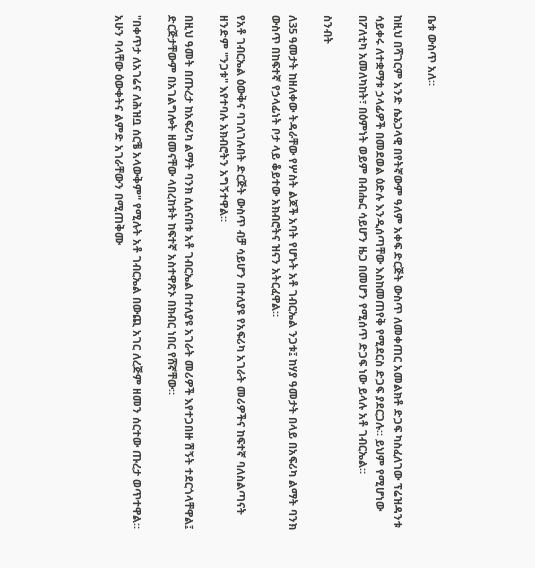ቤቱ ውስጥ አለ።

ከዚህ በሻገርም አንድ ሴኔጋላዊ በየትኛውም ዓለም አቀፍ ድርጅት ውስጥ ለመቀጠር አመልክቶ ድጋፍ ካስፈለገው ፕሬዝዳንቱ ሳይቀሩ ለተቋማቱ ኃላፊዎች በመደወል ዕድሉ እንዲሰጣቸው እስከመጠየቅ የሚደርስ ድጋፍ ያደርጋሉ። ይህም የሚሆነው በፖለቲካ አመለካከት፣ በዕምነት ወይም በብሔር ሳይሆን ዜጋ በመሆን የሚሰጥ ድጋፍ ነው ይላሉ አቶ ገብርኤል።

ስንብት

ለ35 ዓመታት ከዘለቀው ትዳራቸው የሦስት ልጆች አባት የሆኑት አቶ ገብርኤል ንጋቱ፤ ከሃያ ዓመታት በላይ በአፍሪካ ልማት ባንክ ውስጥ በከፍተኛ የኃላፊነት ቦታ ላይ ቆይተው አክብሮትና ዝናን አትርፈዋል።

የአቶ ገብርኤል ዕውቅና ባገለገሉበት ድርጅት ውስጥ ብቻ ሳይሆን በተለያዩ የአፍሪካ አገራት መሪዎችና ከፍተኛ ባለስልጣናት ዘንድም "ንጋቱ" እየተባሉ አክብሮትን አግኝተዋል።

በዚህ ዓመት በጡረታ ከአፍሪካ ልማት ባንክ ሲሰናበቱ አቶ ገብርኤል በተለያዩ አገራት መሪዎች እየተጋበዙ ሽኝት ተደርጎላቸዋል፤ ድርጅታቸውም በአገልግሎት ዘመናቸው ላበረከቱት ከፍተኛ አስተዋጽኦ በክብር ነበር የሸኛቸው።

"በቀጥታ ለአገሬና ለሕዝቧ ሰርቼ አላውቅም" የሚሉት አቶ ገብርኤል በውጪ አገር ለረጅም ዘመን ሰርተው ጡረታ ወጥተዋል። አሁን ባላቸው ዕውቀትና ልምድ አገራቸውን በሚጠቅሙ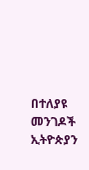በተለያዩ መንገዶች ኢትዮጵያን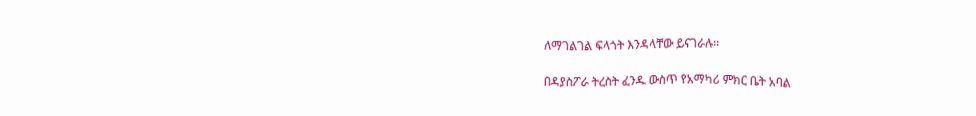ለማገልገል ፍላጎት እንዳላቸው ይናገራሉ።

በዳያስፖራ ትረስት ፈንዱ ውስጥ የአማካሪ ምክር ቤት አባል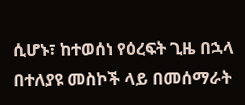ሲሆኑ፣ ከተወሰነ የዕረፍት ጊዜ በኋላ በተለያዩ መስኮች ላይ በመሰማራት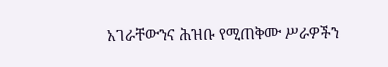አገራቸውንና ሕዝቡ የሚጠቅሙ ሥራዎችን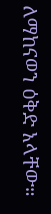ለማከናወን ዕቅድ አላቸው።